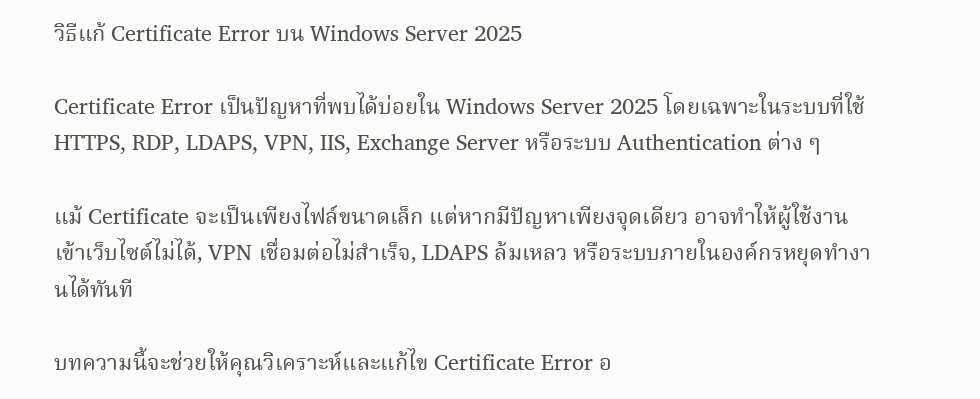วิธีแก้ Certificate Error บน Windows Server 2025

Certificate Error เป็นปัญหาที่พบได้บ่อยใน Windows Server 2025 โดยเฉพาะในระบบที่ใช้ HTTPS, RDP, LDAPS, VPN, IIS, Exchange Server หรือระบบ Authentication ต่าง ๆ

แม้ Certificate จะเป็นเพียงไฟล์ขนาดเล็ก แต่หากมีปัญหาเพียงจุดเดียว อาจทำให้ผู้ใช้งานเข้าเว็บไซต์ไม่ได้, VPN เชื่อมต่อไม่สำเร็จ, LDAPS ล้มเหลว หรือระบบภายในองค์กรหยุดทำงานได้ทันที

บทความนี้จะช่วยให้คุณวิเคราะห์และแก้ไข Certificate Error อ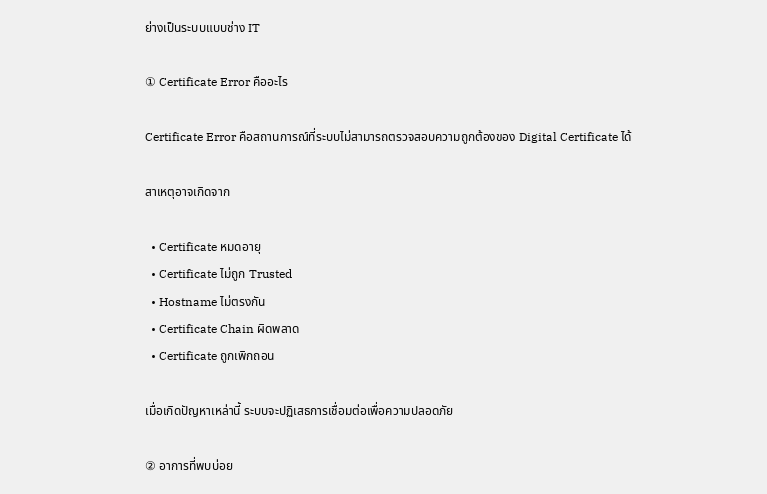ย่างเป็นระบบแบบช่าง IT

① Certificate Error คืออะไร

Certificate Error คือสถานการณ์ที่ระบบไม่สามารถตรวจสอบความถูกต้องของ Digital Certificate ได้

สาเหตุอาจเกิดจาก

  • Certificate หมดอายุ
  • Certificate ไม่ถูก Trusted
  • Hostname ไม่ตรงกัน
  • Certificate Chain ผิดพลาด
  • Certificate ถูกเพิกถอน

เมื่อเกิดปัญหาเหล่านี้ ระบบจะปฏิเสธการเชื่อมต่อเพื่อความปลอดภัย

② อาการที่พบบ่อย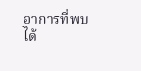อาการที่พบได้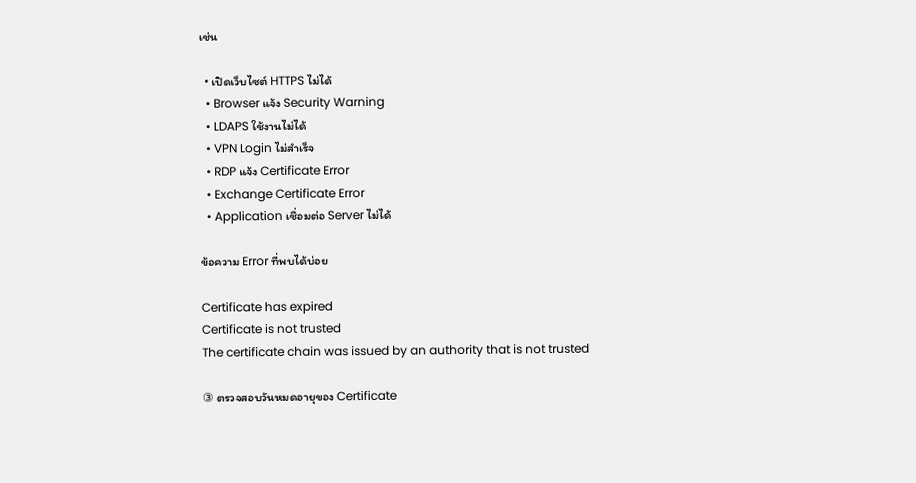เช่น

  • เปิดเว็บไซต์ HTTPS ไม่ได้
  • Browser แจ้ง Security Warning
  • LDAPS ใช้งานไม่ได้
  • VPN Login ไม่สำเร็จ
  • RDP แจ้ง Certificate Error
  • Exchange Certificate Error
  • Application เชื่อมต่อ Server ไม่ได้

ข้อความ Error ที่พบได้บ่อย

Certificate has expired
Certificate is not trusted
The certificate chain was issued by an authority that is not trusted

③ ตรวจสอบวันหมดอายุของ Certificate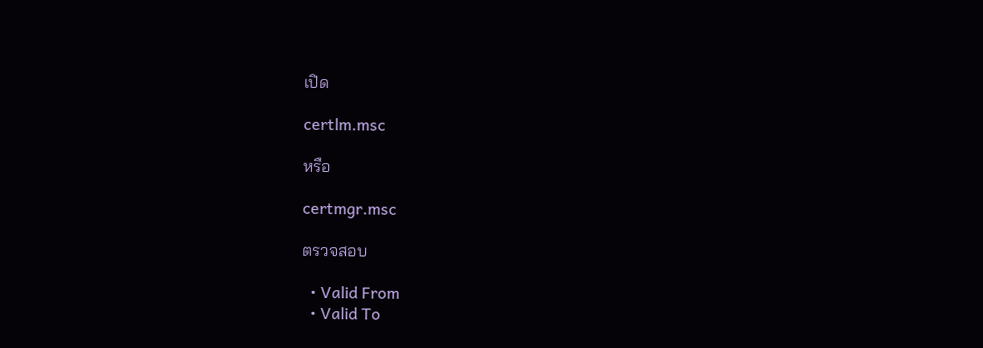เปิด

certlm.msc

หรือ

certmgr.msc

ตรวจสอบ

  • Valid From
  • Valid To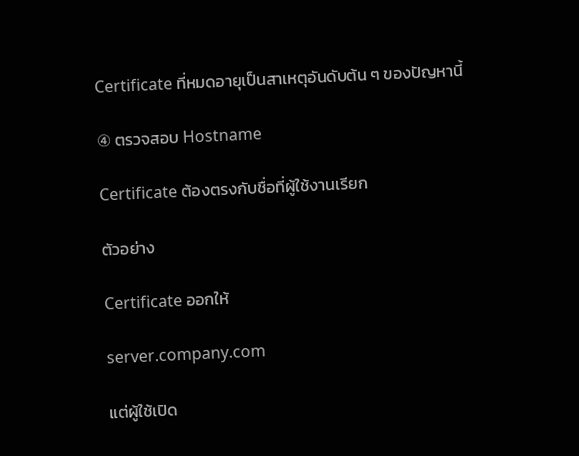Certificate ที่หมดอายุเป็นสาเหตุอันดับต้น ๆ ของปัญหานี้

④ ตรวจสอบ Hostname

Certificate ต้องตรงกับชื่อที่ผู้ใช้งานเรียก

ตัวอย่าง

Certificate ออกให้

server.company.com

แต่ผู้ใช้เปิด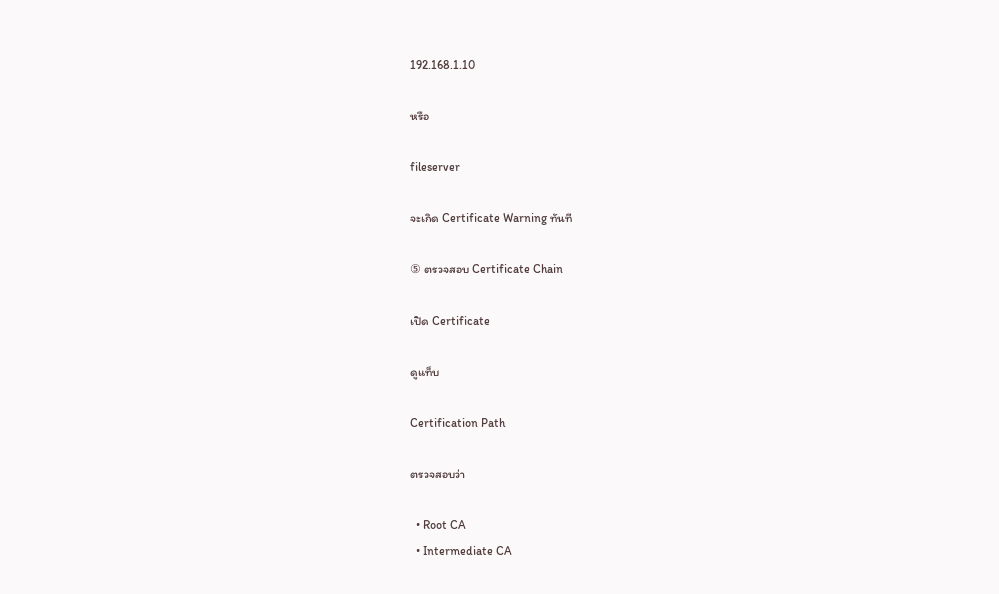192.168.1.10

หรือ

fileserver

จะเกิด Certificate Warning ทันที

⑤ ตรวจสอบ Certificate Chain

เปิด Certificate

ดูแท็บ

Certification Path

ตรวจสอบว่า

  • Root CA
  • Intermediate CA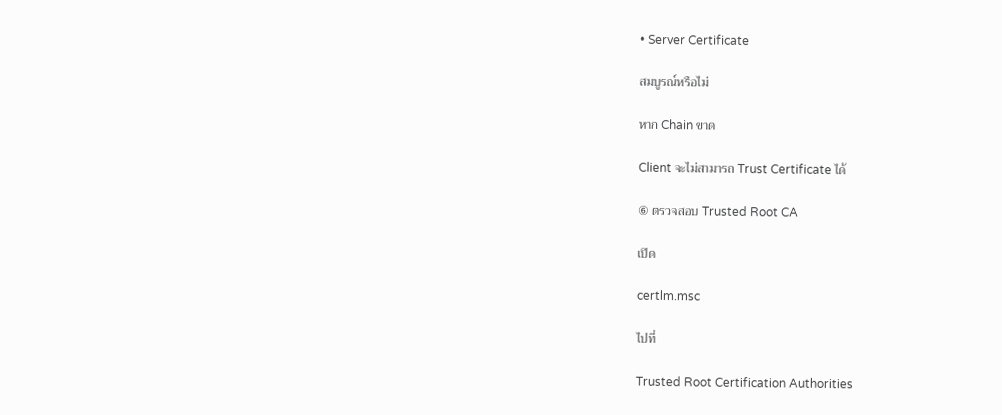• Server Certificate

สมบูรณ์หรือไม่

หาก Chain ขาด

Client จะไม่สามารถ Trust Certificate ได้

⑥ ตรวจสอบ Trusted Root CA

เปิด

certlm.msc

ไปที่

Trusted Root Certification Authorities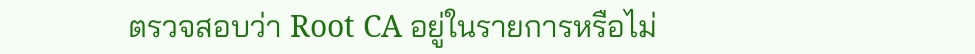ตรวจสอบว่า Root CA อยู่ในรายการหรือไม่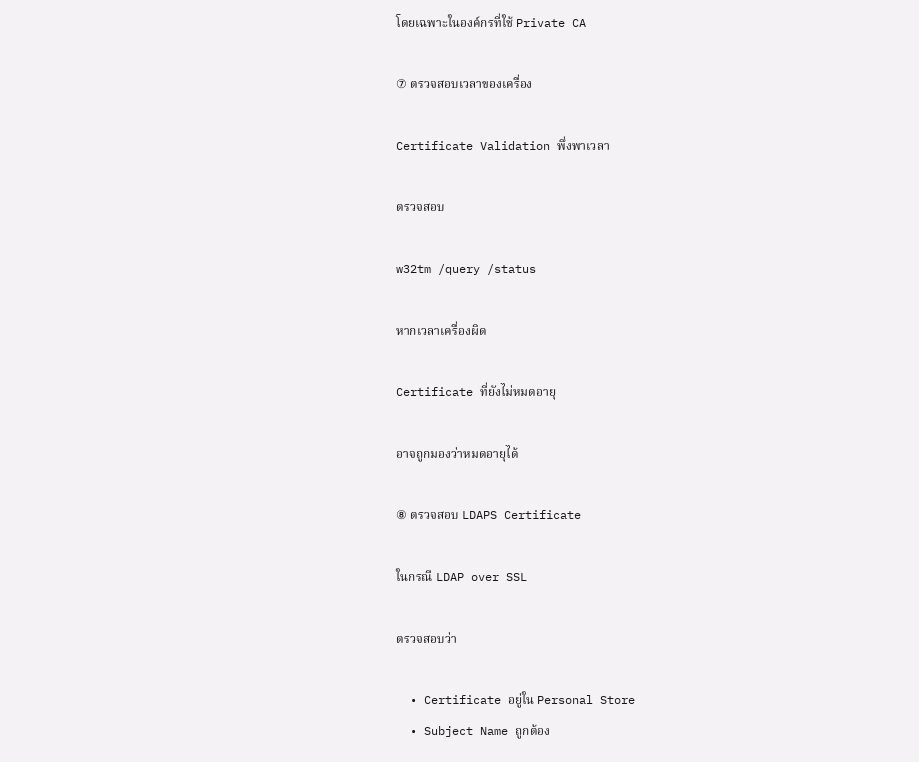โดยเฉพาะในองค์กรที่ใช้ Private CA

⑦ ตรวจสอบเวลาของเครื่อง

Certificate Validation พึ่งพาเวลา

ตรวจสอบ

w32tm /query /status

หากเวลาเครื่องผิด

Certificate ที่ยังไม่หมดอายุ

อาจถูกมองว่าหมดอายุได้

⑧ ตรวจสอบ LDAPS Certificate

ในกรณี LDAP over SSL

ตรวจสอบว่า

  • Certificate อยู่ใน Personal Store
  • Subject Name ถูกต้อง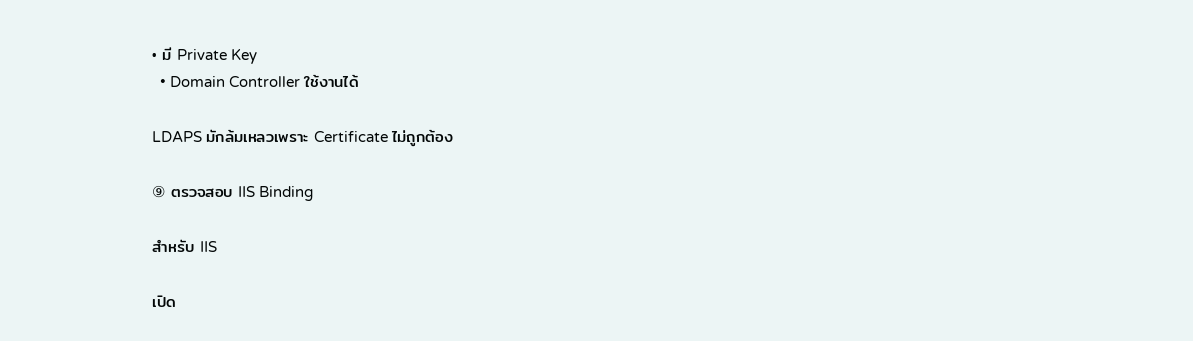• มี Private Key
  • Domain Controller ใช้งานได้

LDAPS มักล้มเหลวเพราะ Certificate ไม่ถูกต้อง

⑨ ตรวจสอบ IIS Binding

สำหรับ IIS

เปิด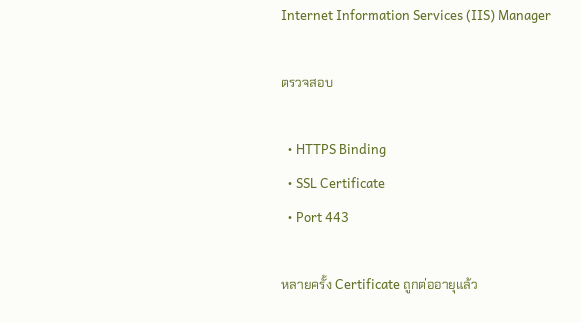Internet Information Services (IIS) Manager

ตรวจสอบ

  • HTTPS Binding
  • SSL Certificate
  • Port 443

หลายครั้ง Certificate ถูกต่ออายุแล้ว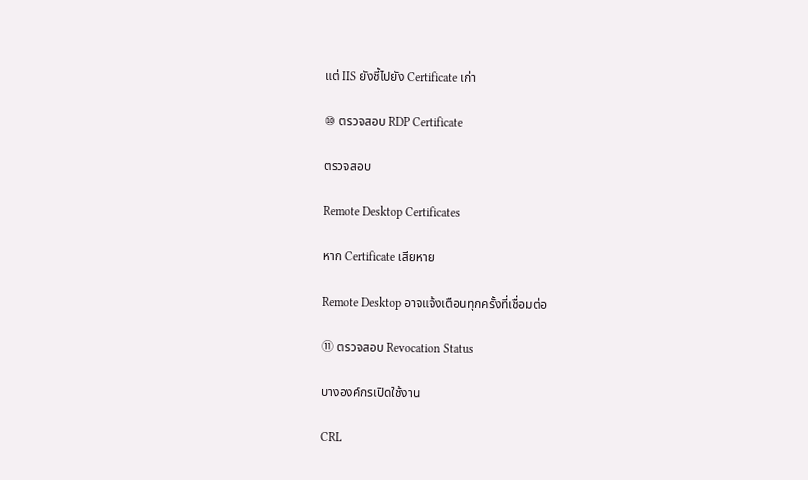แต่ IIS ยังชี้ไปยัง Certificate เก่า

⑩ ตรวจสอบ RDP Certificate

ตรวจสอบ

Remote Desktop Certificates

หาก Certificate เสียหาย

Remote Desktop อาจแจ้งเตือนทุกครั้งที่เชื่อมต่อ

⑪ ตรวจสอบ Revocation Status

บางองค์กรเปิดใช้งาน

CRL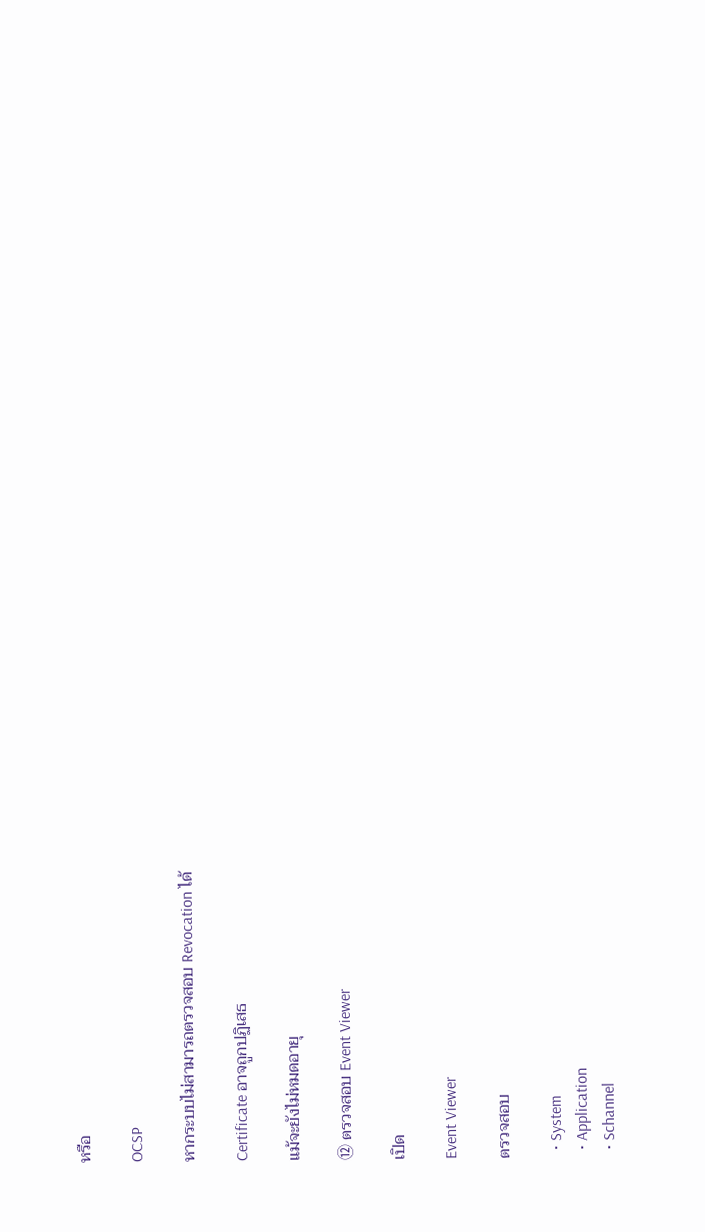หรือ

OCSP

หากระบบไม่สามารถตรวจสอบ Revocation ได้

Certificate อาจถูกปฏิเสธ

แม้จะยังไม่หมดอายุ

⑫ ตรวจสอบ Event Viewer

เปิด

Event Viewer

ตรวจสอบ

  • System
  • Application
  • Schannel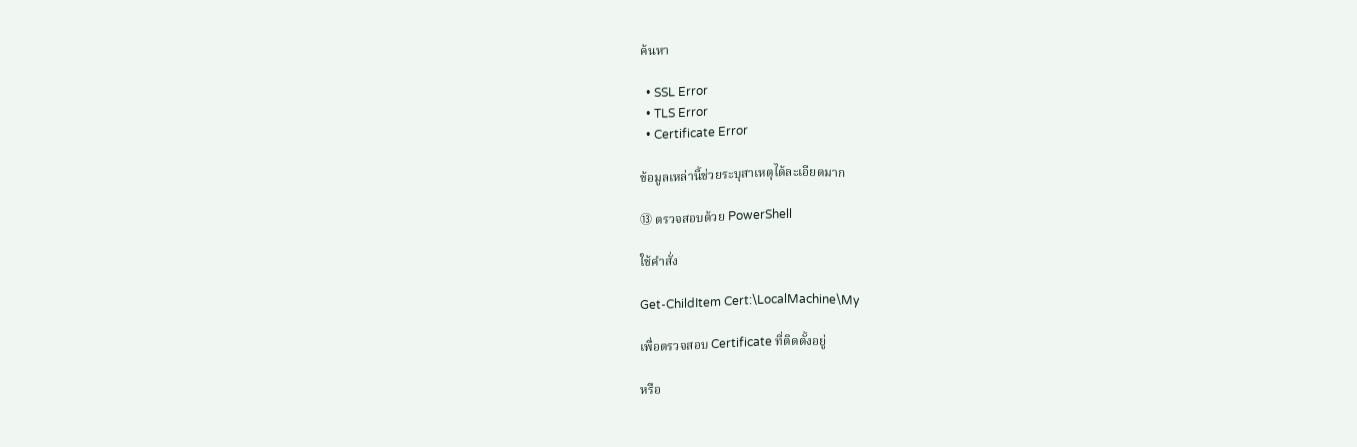ค้นหา

  • SSL Error
  • TLS Error
  • Certificate Error

ข้อมูลเหล่านี้ช่วยระบุสาเหตุได้ละเอียดมาก

⑬ ตรวจสอบด้วย PowerShell

ใช้คำสั่ง

Get-ChildItem Cert:\LocalMachine\My

เพื่อตรวจสอบ Certificate ที่ติดตั้งอยู่

หรือ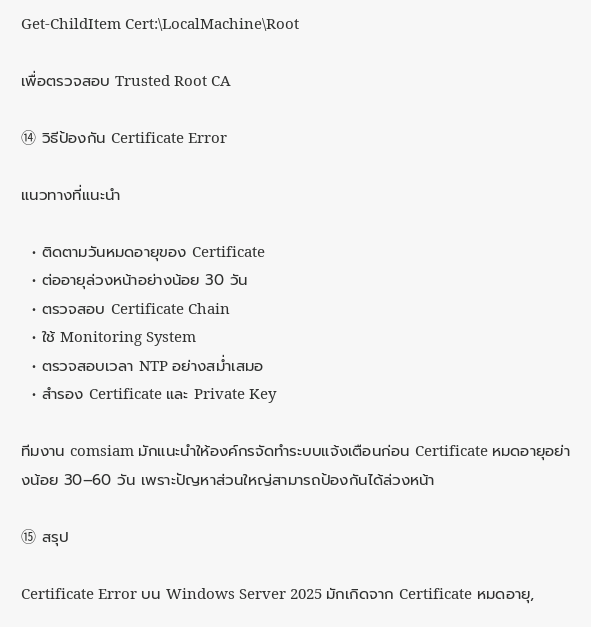Get-ChildItem Cert:\LocalMachine\Root

เพื่อตรวจสอบ Trusted Root CA

⑭ วิธีป้องกัน Certificate Error

แนวทางที่แนะนำ

  • ติดตามวันหมดอายุของ Certificate
  • ต่ออายุล่วงหน้าอย่างน้อย 30 วัน
  • ตรวจสอบ Certificate Chain
  • ใช้ Monitoring System
  • ตรวจสอบเวลา NTP อย่างสม่ำเสมอ
  • สำรอง Certificate และ Private Key

ทีมงาน comsiam มักแนะนำให้องค์กรจัดทำระบบแจ้งเตือนก่อน Certificate หมดอายุอย่างน้อย 30–60 วัน เพราะปัญหาส่วนใหญ่สามารถป้องกันได้ล่วงหน้า

⑮ สรุป

Certificate Error บน Windows Server 2025 มักเกิดจาก Certificate หมดอายุ,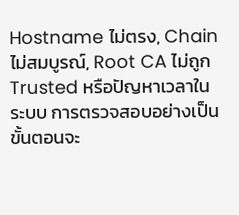Hostname ไม่ตรง, Chain ไม่สมบูรณ์, Root CA ไม่ถูก Trusted หรือปัญหาเวลาในระบบ การตรวจสอบอย่างเป็นขั้นตอนจะ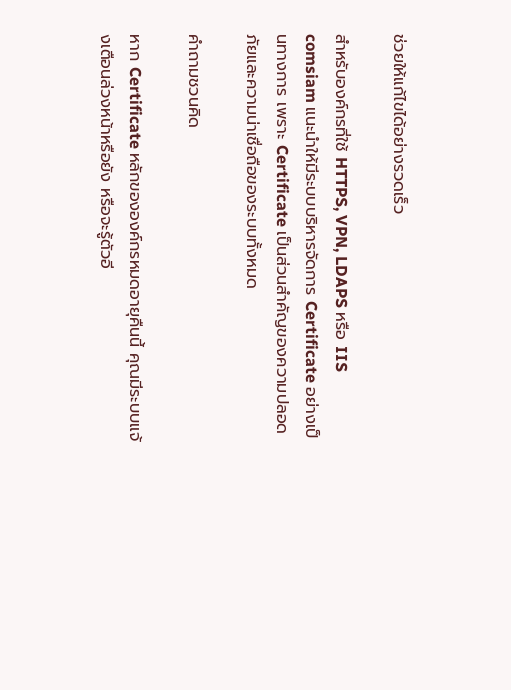ช่วยให้แก้ไขได้อย่างรวดเร็ว

สำหรับองค์กรที่ใช้ HTTPS, VPN, LDAPS หรือ IIS comsiam แนะนำให้มีระบบบริหารจัดการ Certificate อย่างเป็นทางการ เพราะ Certificate เป็นส่วนสำคัญของความปลอดภัยและความน่าเชื่อถือของระบบทั้งหมด

คำถามชวนคิด

หาก Certificate หลักขององค์กรหมดอายุคืนนี้ คุณมีระบบแจ้งเตือนล่วงหน้าหรือยัง หรือจะรู้ตัวอี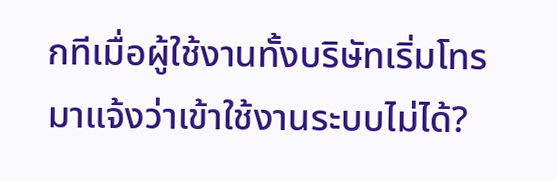กทีเมื่อผู้ใช้งานทั้งบริษัทเริ่มโทรมาแจ้งว่าเข้าใช้งานระบบไม่ได้?